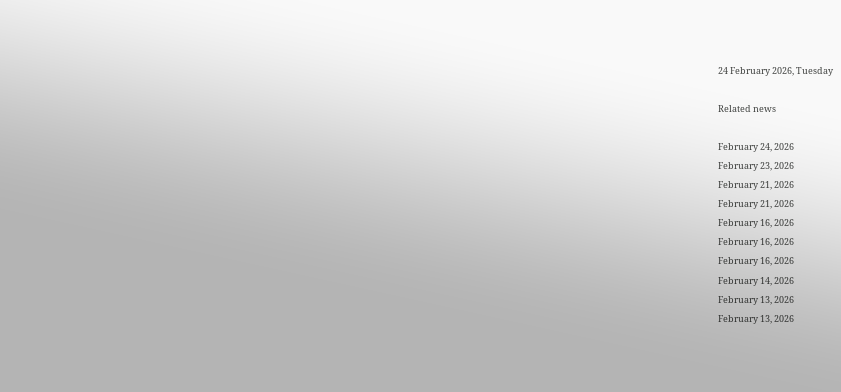24 February 2026, Tuesday

Related news

February 24, 2026
February 23, 2026
February 21, 2026
February 21, 2026
February 16, 2026
February 16, 2026
February 16, 2026
February 14, 2026
February 13, 2026
February 13, 2026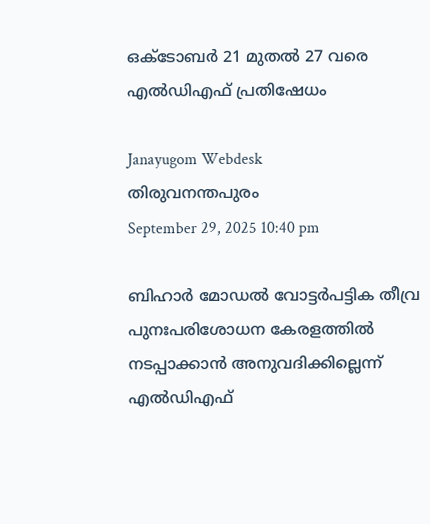ഒക്ടോബര്‍ 21 മുതല്‍ 27 വരെ എല്‍ഡിഎഫ് പ്രതിഷേധം

Janayugom Webdesk
തിരുവനന്തപുരം
September 29, 2025 10:40 pm

ബിഹാര്‍ മോഡല്‍ വോട്ടര്‍പട്ടിക തീവ്ര പുനഃപരിശോധന കേരളത്തില്‍ നടപ്പാക്കാന്‍ അനുവദിക്കില്ലെന്ന് എല്‍ഡിഎഫ്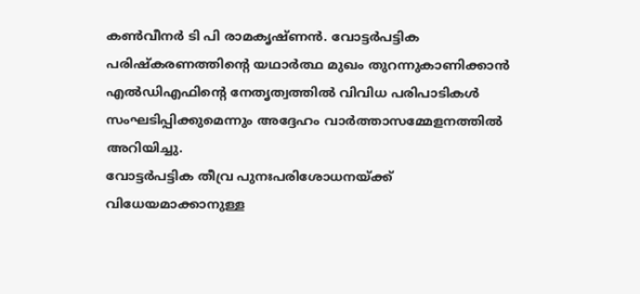കണ്‍വീനര്‍ ടി പി രാമകൃഷ്ണന്‍. വോട്ടര്‍പട്ടിക പരിഷ്കരണത്തിന്റെ യഥാര്‍ത്ഥ മുഖം തുറന്നുകാണിക്കാന്‍ എല്‍ഡിഎഫിന്റെ നേതൃത്വത്തില്‍ വിവിധ പരിപാടികള്‍ സംഘടിപ്പിക്കുമെന്നും അദ്ദേഹം വാര്‍ത്താസമ്മേളനത്തില്‍ അറിയിച്ചു.
വോട്ടര്‍പട്ടിക തീവ്ര പുനഃപരിശോധനയ്ക്ക് വിധേയമാക്കാനുള്ള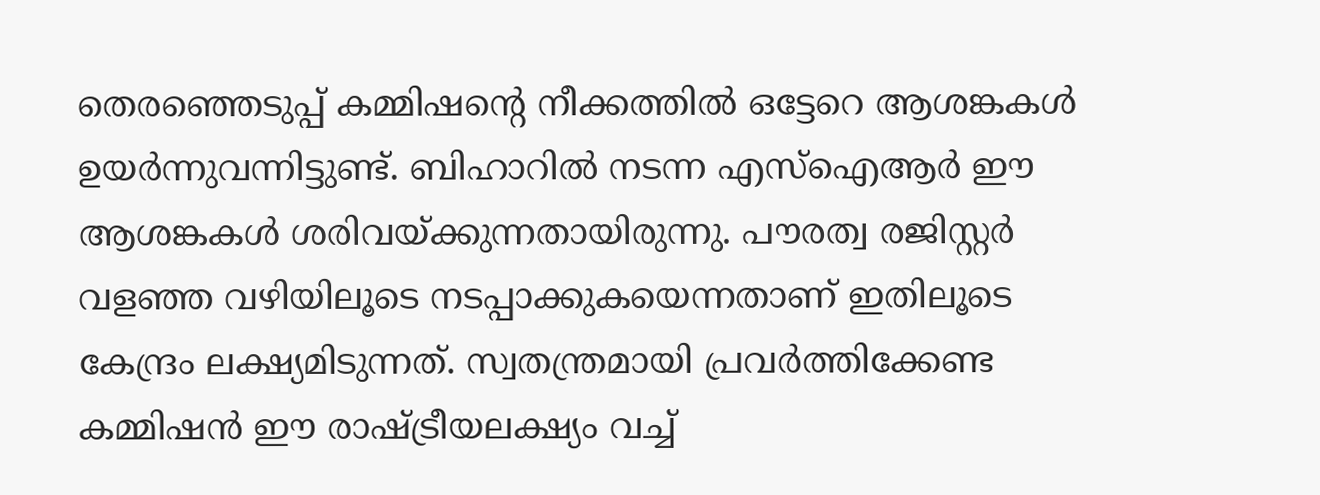തെരഞ്ഞെടുപ്പ് കമ്മിഷന്റെ നീക്കത്തില്‍ ഒട്ടേറെ ആശങ്കകള്‍ ഉയര്‍ന്നുവന്നിട്ടുണ്ട്. ബിഹാറില്‍ നടന്ന എസ്ഐആര്‍ ഈ ആശങ്കകള്‍ ശരിവയ്ക്കുന്നതായിരുന്നു. പൗരത്വ രജിസ്റ്റര്‍ വളഞ്ഞ വഴിയിലൂടെ നടപ്പാക്കുകയെന്നതാണ് ഇതിലൂടെ കേന്ദ്രം ലക്ഷ്യമിടുന്നത്. സ്വതന്ത്രമായി പ്രവര്‍ത്തിക്കേണ്ട കമ്മിഷന്‍ ഈ രാഷ്ട്രീയലക്ഷ്യം വച്ച്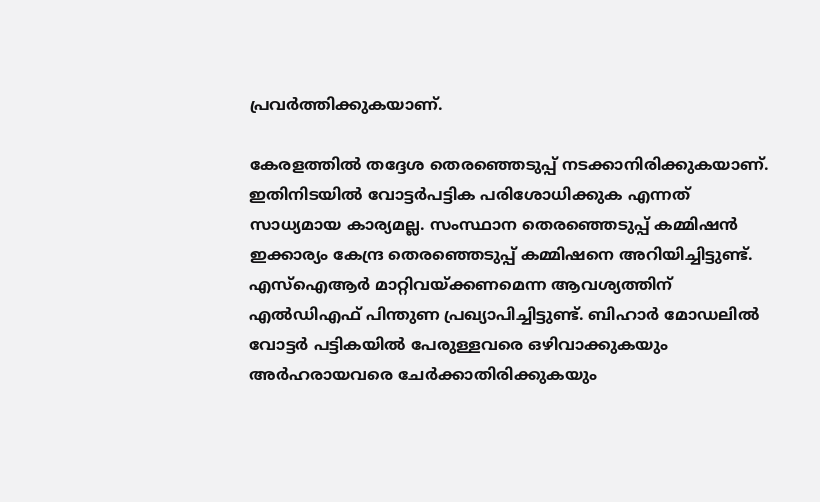പ്രവര്‍ത്തിക്കുകയാണ്.

കേരളത്തില്‍ തദ്ദേശ തെരഞ്ഞെടുപ്പ് നടക്കാനിരിക്കുകയാണ്. ഇതിനിടയില്‍ വോട്ടര്‍പട്ടിക പരിശോധിക്കുക എന്നത് സാധ്യമായ കാര്യമല്ല. സംസ്ഥാന തെരഞ്ഞെടുപ്പ് കമ്മിഷന്‍ ഇക്കാര്യം കേന്ദ്ര തെരഞ്ഞെടുപ്പ് കമ്മിഷനെ അറിയിച്ചിട്ടുണ്ട്. എസ്ഐആര്‍ മാറ്റിവയ്ക്കണമെന്ന ആവശ്യത്തിന് എല്‍ഡിഎഫ് പിന്തുണ പ്രഖ്യാപിച്ചിട്ടുണ്ട്. ബിഹാര്‍ മോഡലില്‍ വോട്ടര്‍ പട്ടികയില്‍ പേരുള്ളവരെ ഒഴിവാക്കുകയും അര്‍ഹരായവരെ ചേര്‍ക്കാതിരിക്കുകയും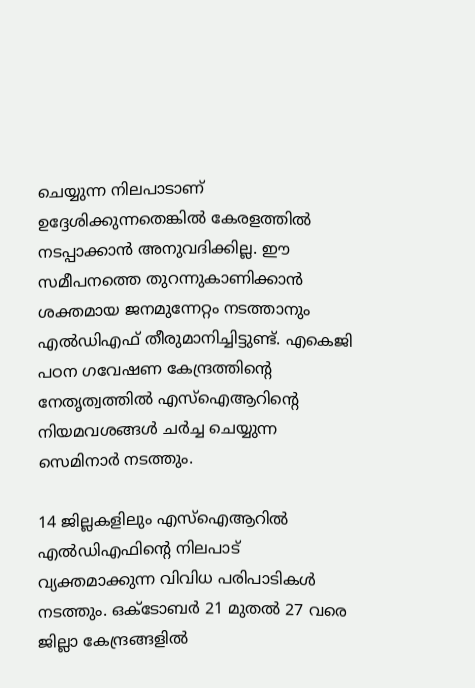ചെയ്യുന്ന നിലപാടാണ് ഉദ്ദേശിക്കുന്നതെങ്കില്‍ കേരളത്തില്‍ നടപ്പാക്കാന്‍ അനുവദിക്കില്ല. ഈ സമീപനത്തെ തുറന്നുകാണിക്കാന്‍ ശക്തമായ ജനമുന്നേറ്റം നടത്താനും എല്‍ഡിഎഫ് തീരുമാനിച്ചിട്ടുണ്ട്. എകെജി പഠന ഗവേഷണ കേന്ദ്രത്തിന്റെ നേതൃത്വത്തില്‍ എസ്ഐആറിന്റെ നിയമവശങ്ങള്‍ ചര്‍ച്ച ചെയ്യുന്ന സെമിനാര്‍ നടത്തും.

14 ജില്ലകളിലും എസ്ഐആറില്‍ എല്‍ഡിഎഫിന്റെ നിലപാട് വ്യക്തമാക്കുന്ന വിവിധ പരിപാടികള്‍ നടത്തും. ഒക്ടോബര്‍ 21 മുതല്‍ 27 വരെ ജില്ലാ കേന്ദ്രങ്ങളില്‍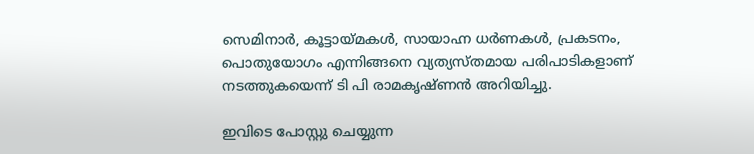സെമിനാര്‍, കൂട്ടായ്മകള്‍, സായാഹ്ന ധര്‍ണകള്‍, പ്രകടനം, പൊതുയോഗം എന്നിങ്ങനെ വ്യത്യസ്തമായ പരിപാടികളാണ് നടത്തുകയെന്ന് ടി പി രാമകൃഷ്ണന്‍ അറിയിച്ചു.

ഇവിടെ പോസ്റ്റു ചെയ്യുന്ന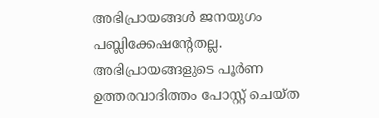അഭിപ്രായങ്ങള്‍ ജനയുഗം പബ്ലിക്കേഷന്റേതല്ല. അഭിപ്രായങ്ങളുടെ പൂര്‍ണ ഉത്തരവാദിത്തം പോസ്റ്റ് ചെയ്ത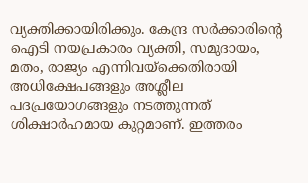വ്യക്തിക്കായിരിക്കും. കേന്ദ്ര സര്‍ക്കാരിന്റെ ഐടി നയപ്രകാരം വ്യക്തി, സമുദായം, മതം, രാജ്യം എന്നിവയ്‌ക്കെതിരായി അധിക്ഷേപങ്ങളും അശ്ലീല പദപ്രയോഗങ്ങളും നടത്തുന്നത് ശിക്ഷാര്‍ഹമായ കുറ്റമാണ്. ഇത്തരം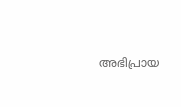അഭിപ്രായ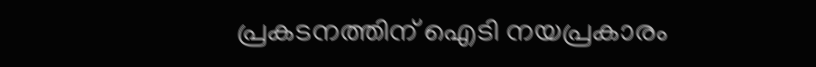പ്രകടനത്തിന് ഐടി നയപ്രകാരം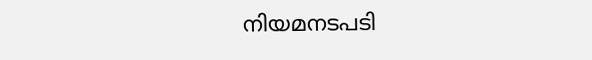നിയമനടപടി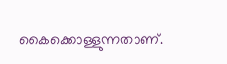കൈക്കൊള്ളുന്നതാണ്.